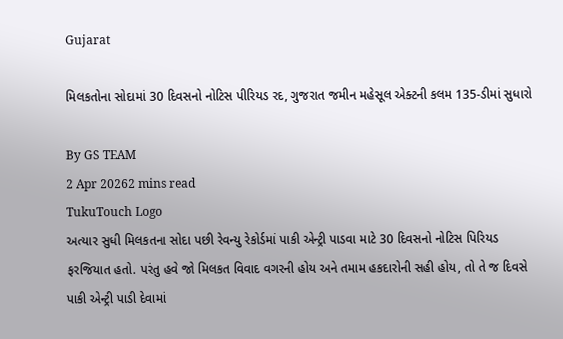Gujarat

મિલકતોના સોદામાં 30 દિવસનો નોટિસ પીરિયડ રદ, ગુજરાત જમીન મહેસૂલ એક્ટની કલમ 135-ડીમાં સુધારો

By GS TEAM
2 Apr 20262 mins read
TukuTouch Logo
અત્યાર સુધી મિલકતના સોદા પછી રેવન્યુ રેકોર્ડમાં પાકી એન્ટ્રી પાડવા માટે 30 દિવસનો નોટિસ પિરિયડ ફરજિયાત હતો. પરંતુ હવે જો મિલકત વિવાદ વગરની હોય અને તમામ હકદારોની સહી હોય, તો તે જ દિવસે પાકી એન્ટ્રી પાડી દેવામાં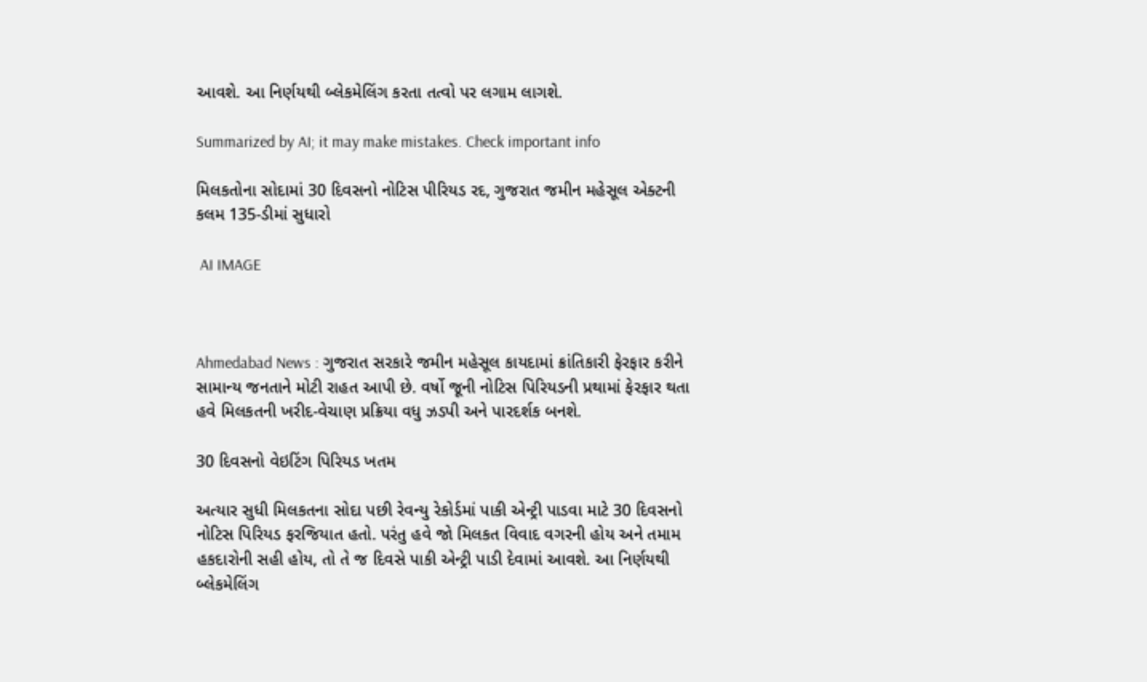આવશે. આ નિર્ણયથી બ્લેકમેલિંગ કરતા તત્વો પર લગામ લાગશે.

Summarized by AI; it may make mistakes. Check important info

મિલકતોના સોદામાં 30 દિવસનો નોટિસ પીરિયડ રદ, ગુજરાત જમીન મહેસૂલ એક્ટની કલમ 135-ડીમાં સુધારો

 AI IMAGE



Ahmedabad News : ગુજરાત સરકારે જમીન મહેસૂલ કાયદામાં ક્રાંતિકારી ફેરફાર કરીને સામાન્ય જનતાને મોટી રાહત આપી છે. વર્ષો જૂની નોટિસ પિરિયડની પ્રથામાં ફેરફાર થતા હવે મિલકતની ખરીદ-વેચાણ પ્રક્રિયા વધુ ઝડપી અને પારદર્શક બનશે.

30 દિવસનો વેઇટિંગ પિરિયડ ખતમ

અત્યાર સુધી મિલકતના સોદા પછી રેવન્યુ રેકોર્ડમાં પાકી એન્ટ્રી પાડવા માટે 30 દિવસનો નોટિસ પિરિયડ ફરજિયાત હતો. પરંતુ હવે જો મિલકત વિવાદ વગરની હોય અને તમામ હકદારોની સહી હોય, તો તે જ દિવસે પાકી એન્ટ્રી પાડી દેવામાં આવશે. આ નિર્ણયથી બ્લેકમેલિંગ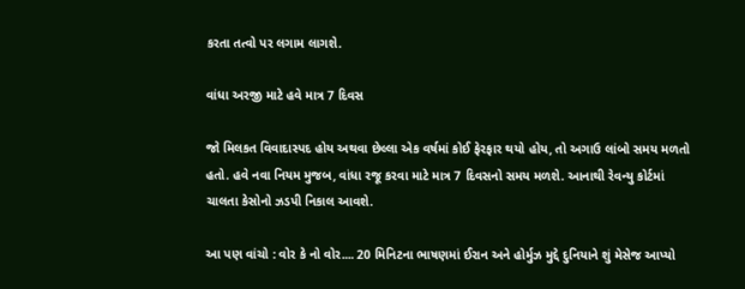કરતા તત્વો પર લગામ લાગશે.

વાંધા અરજી માટે હવે માત્ર 7 દિવસ

જો મિલકત વિવાદાસ્પદ હોય અથવા છેલ્લા એક વર્ષમાં કોઈ ફેરફાર થયો હોય, તો અગાઉ લાંબો સમય મળતો હતો. હવે નવા નિયમ મુજબ, વાંધા રજૂ કરવા માટે માત્ર 7 દિવસનો સમય મળશે. આનાથી રેવન્યુ કોર્ટમાં ચાલતા કેસોનો ઝડપી નિકાલ આવશે.

આ પણ વાંચો : વોર કે નો વોર.... 20 મિનિટના ભાષણમાં ઈરાન અને હોર્મુઝ મુદ્દે દુનિયાને શું મેસેજ આપ્યો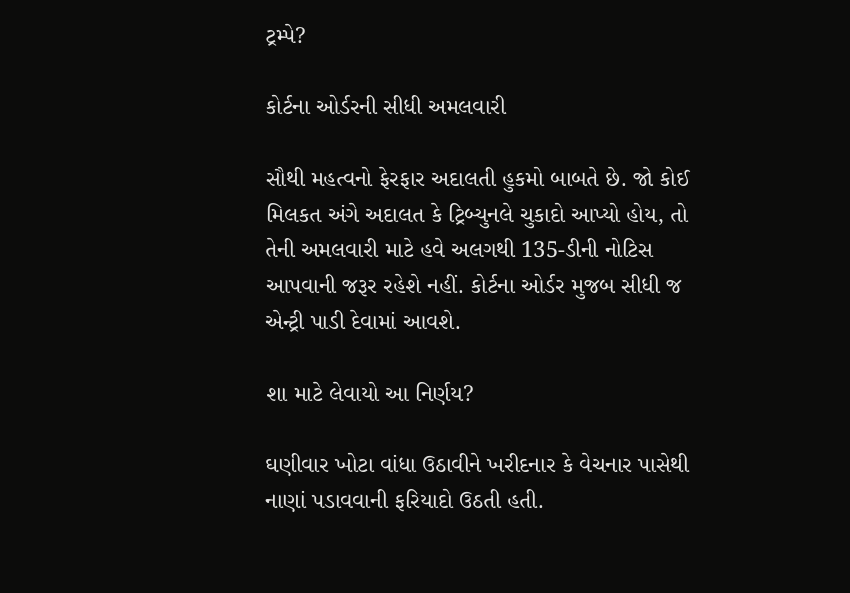ટ્રમ્પે?

કોર્ટના ઓર્ડરની સીધી અમલવારી

સૌથી મહત્વનો ફેરફાર અદાલતી હુકમો બાબતે છે. જો કોઈ મિલકત અંગે અદાલત કે ટ્રિબ્યુનલે ચુકાદો આપ્યો હોય, તો તેની અમલવારી માટે હવે અલગથી 135-ડીની નોટિસ આપવાની જરૂર રહેશે નહીં. કોર્ટના ઓર્ડર મુજબ સીધી જ એન્ટ્રી પાડી દેવામાં આવશે.

શા માટે લેવાયો આ નિર્ણય?

ઘણીવાર ખોટા વાંધા ઉઠાવીને ખરીદનાર કે વેચનાર પાસેથી નાણાં પડાવવાની ફરિયાદો ઉઠતી હતી.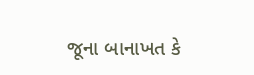જૂના બાનાખત કે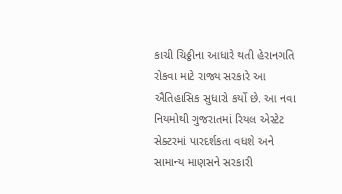કાચી ચિઠ્ઠીના આધારે થતી હેરાનગતિ રોકવા માટે રાજ્ય સરકારે આ ઐતિહાસિક સુધારો કર્યો છે. આ નવા નિયમોથી ગુજરાતમાં રિયલ એસ્ટેટ સેક્ટરમાં પારદર્શકતા વધશે અને સામાન્ય માણસને સરકારી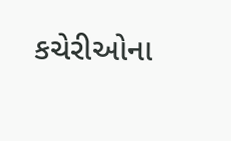કચેરીઓના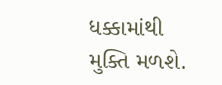ધક્કામાંથી મુક્તિ મળશે.